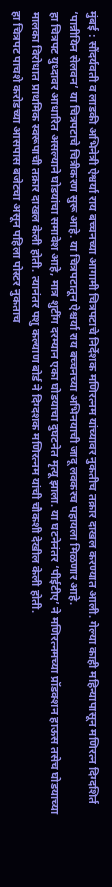मुंबई : सौंदर्यवती व लाडकी अभिनेत्री ऐश्वर्या राय बच्चनच्या आगामी चित्रपटाचे निर्देशक मणिरत्नम यांच्यावर नुकतीच तक्रार दाखल करण्यात आली. गेल्या काही महिन्यापासून मणिरत्न दिग्दशिर्त ‘पान्नीयिन सेलवन’ या चित्रपटाचे चित्रीकरण सुरू आहे. या चित्रपटातून ऐश्चर्या राय बच्चनच्या अभिनयाची जादू लवकरच पहायला मिळणार आहे.
हा चित्रपट युध्दावर आधारित असल्याने घोडयांचा समावेश आहे, मात्र शुटींग दरम्यान एका घोडयाचा दुघटनेत मृत्यू झाला. या घटनेनंतर ‘पीईटीए’ ने मणिरत्नमच्या प्रॉडक्शन हाऊस तसेच घोडयाच्या मालका विरोधात प्राथमिक स्वरूपाची तक्रार दाखल केली होती. त्यानंतर पशु कल्याण बोर्ड ने दिग्दशक मणिरत्नम यांची चौकशी देखील केली होती.
हा चित्रपट पाचशे करोडच्या आसपास बजेटचा असून पहिला पोस्टर नुकताच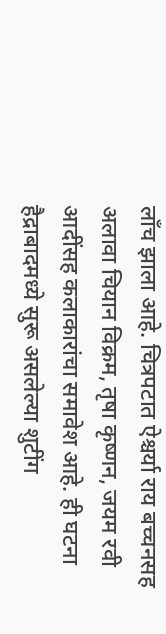लाँच झाला आहे. चित्रपटात ऐश्चर्या राय बच्चनसह अलावा चियान विक्रम, तृषा कृष्णन, जयम रवी आदींसह कलाकारांचा समावेश आहे. ही घटना हैद्राबादमध्ये सुरू असलेल्या शुटींग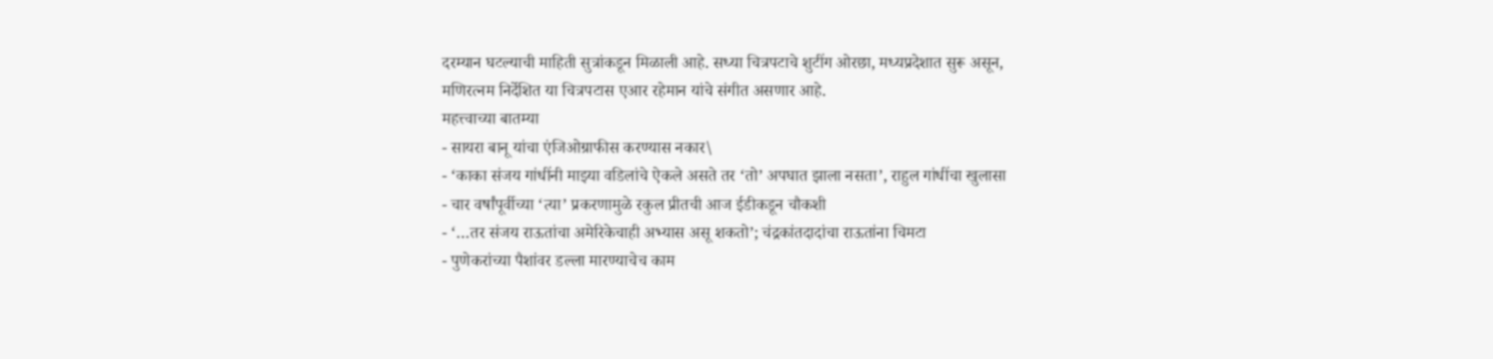दरम्यान घटल्याची माहिती सुत्रांकडून मिळाली आहे. सध्या चित्रपटाचे शुटींग ओरछा, मध्यप्रदेशात सुरू असून,
मणिरत्नम निर्देशित या चित्रपटास एआर रहेमान यांचे संगीत असणार आहे.
महत्त्वाच्या बातम्या
- सायरा बानू यांचा एंजिओग्राफीस करण्यास नकार\
- ‘काका संजय गांधींनी माझ्या वडिलांचे ऐकले असते तर ‘तो’ अपघात झाला नसता’, राहुल गांधींचा खुलासा
- चार वर्षांपूर्वीच्या ‘त्या’ प्रकरणामुळे रकुल प्रीतची आज ईडीकडून चौकशी
- ‘…तर संजय राऊतांचा अमेरिकेचाही अभ्यास असू शकतो’; चंद्रकांतदादांचा राऊतांना चिमटा
- पुणेकरांच्या पैशांवर डल्ला मारण्याचेच काम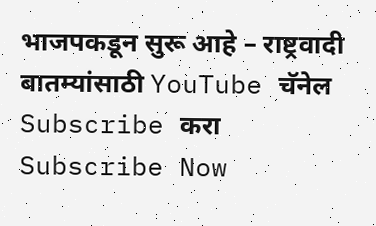भाजपकडून सुरू आहे – राष्ट्रवादी
बातम्यांसाठी YouTube चॅनेल Subscribe करा
Subscribe Now